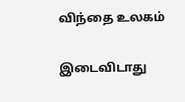விந்தை உலகம்

இடைவிடாது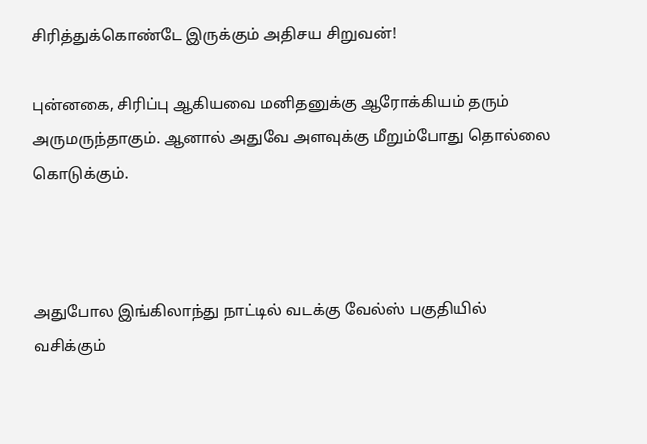சிரித்துக்கொண்டே இருக்கும் அதிசய சிறுவன்!

புன்னகை, சிரிப்பு ஆகியவை மனிதனுக்கு ஆரோக்கியம் தரும் அருமருந்தாகும். ஆனால் அதுவே அளவுக்கு மீறும்போது தொல்லை கொடுக்கும்.



அதுபோல இங்கிலாந்து நாட்டில் வடக்கு வேல்ஸ் பகுதியில் வசிக்கும்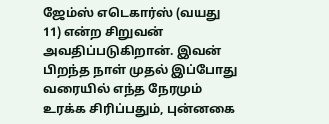ஜேம்ஸ் எடெகார்ஸ் (வயது 11) என்ற சிறுவன் அவதிப்படுகிறான். இவன் பிறந்த நாள் முதல் இப்போது வரையில் எந்த நேரமும் உரக்க சிரிப்பதும், புன்னகை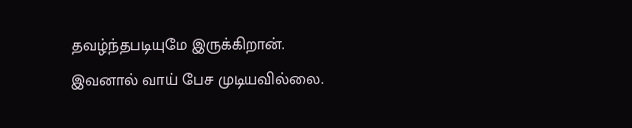தவழ்ந்தபடியுமே இருக்கிறான். இவனால் வாய் பேச முடியவில்லை.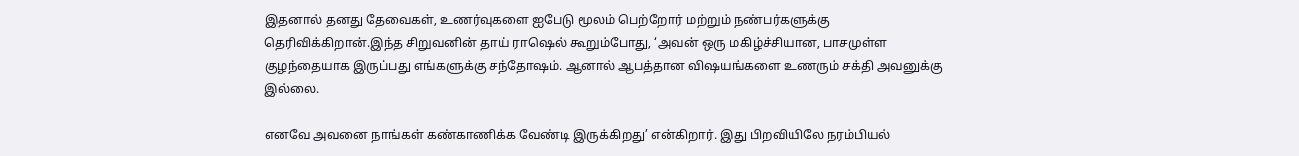இதனால் தனது தேவைகள், உணர்வுகளை ஐபேடு மூலம் பெற்றோர் மற்றும் நண்பர்களுக்கு தெரிவிக்கிறான்.இந்த சிறுவனின் தாய் ராஷெல் கூறும்போது, ‘அவன் ஒரு மகிழ்ச்சியான, பாசமுள்ள குழந்தையாக இருப்பது எங்களுக்கு சந்தோஷம். ஆனால் ஆபத்தான விஷயங்களை உணரும் சக்தி அவனுக்கு இல்லை.

எனவே அவனை நாங்கள் கண்காணிக்க வேண்டி இருக்கிறது’ என்கிறார். இது பிறவியிலே நரம்பியல்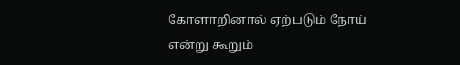கோளாறினால் ஏற்படும் நோய் என்று கூறும்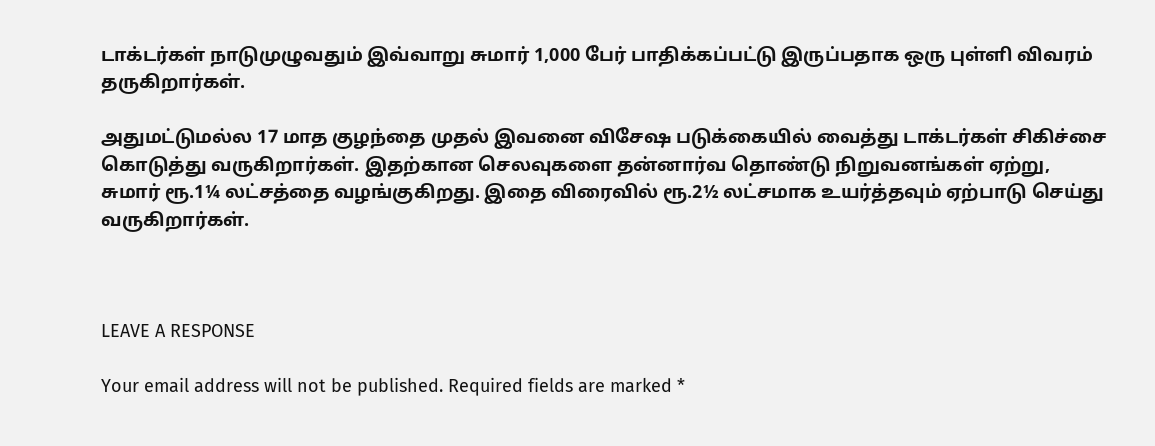டாக்டர்கள் நாடுமுழுவதும் இவ்வாறு சுமார் 1,000 பேர் பாதிக்கப்பட்டு இருப்பதாக ஒரு புள்ளி விவரம் தருகிறார்கள்.

அதுமட்டுமல்ல 17 மாத குழந்தை முதல் இவனை விசேஷ படுக்கையில் வைத்து டாக்டர்கள் சிகிச்சை கொடுத்து வருகிறார்கள். இதற்கான செலவுகளை தன்னார்வ தொண்டு நிறுவனங்கள் ஏற்று, சுமார் ரூ.1¼ லட்சத்தை வழங்குகிறது. இதை விரைவில் ரூ.2½ லட்சமாக உயர்த்தவும் ஏற்பாடு செய்து வருகிறார்கள்.



LEAVE A RESPONSE

Your email address will not be published. Required fields are marked *